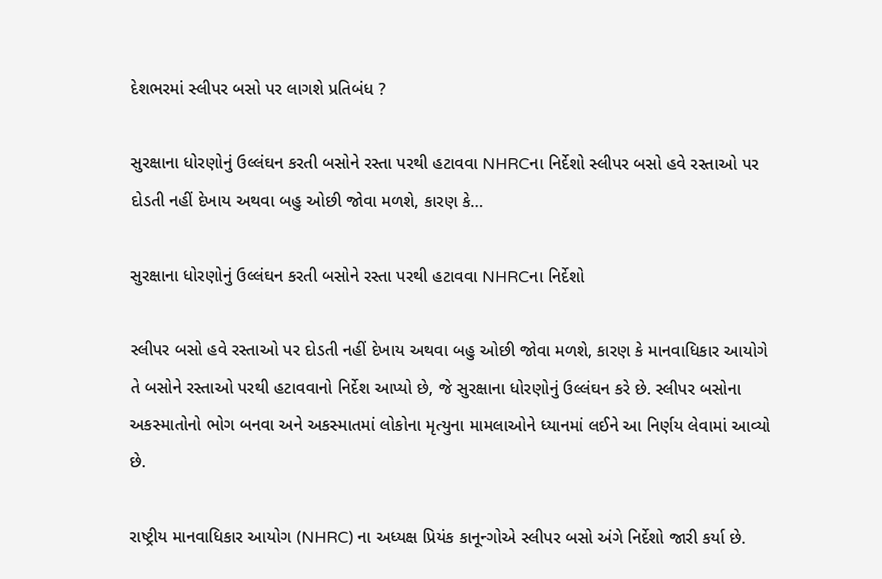દેશભરમાં સ્લીપર બસો પર લાગશે પ્રતિબંધ ?

સુરક્ષાના ધોરણોનું ઉલ્લંઘન કરતી બસોને રસ્તા પરથી હટાવવા NHRCના નિર્દેશો સ્લીપર બસો હવે રસ્તાઓ પર દોડતી નહીં દેખાય અથવા બહુ ઓછી જોવા મળશે, કારણ કે…

સુરક્ષાના ધોરણોનું ઉલ્લંઘન કરતી બસોને રસ્તા પરથી હટાવવા NHRCના નિર્દેશો

સ્લીપર બસો હવે રસ્તાઓ પર દોડતી નહીં દેખાય અથવા બહુ ઓછી જોવા મળશે, કારણ કે માનવાધિકાર આયોગે તે બસોને રસ્તાઓ પરથી હટાવવાનો નિર્દેશ આપ્યો છે, જે સુરક્ષાના ધોરણોનું ઉલ્લંઘન કરે છે. સ્લીપર બસોના અકસ્માતોનો ભોગ બનવા અને અકસ્માતમાં લોકોના મૃત્યુના મામલાઓને ધ્યાનમાં લઈને આ નિર્ણય લેવામાં આવ્યો છે.

રાષ્ટ્રીય માનવાધિકાર આયોગ (NHRC) ના અધ્યક્ષ પ્રિયંક કાનૂન્ગોએ સ્લીપર બસો અંગે નિર્દેશો જારી કર્યા છે.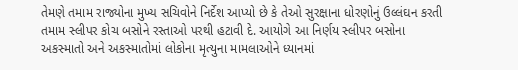તેમણે તમામ રાજ્યોના મુખ્ય સચિવોને નિર્દેશ આપ્યો છે કે તેઓ સુરક્ષાના ધોરણોનું ઉલ્લંઘન કરતી તમામ સ્લીપર કોચ બસોને રસ્તાઓ પરથી હટાવી દે. આયોગે આ નિર્ણય સ્લીપર બસોના અકસ્માતો અને અકસ્માતોમાં લોકોના મૃત્યુના મામલાઓને ધ્યાનમાં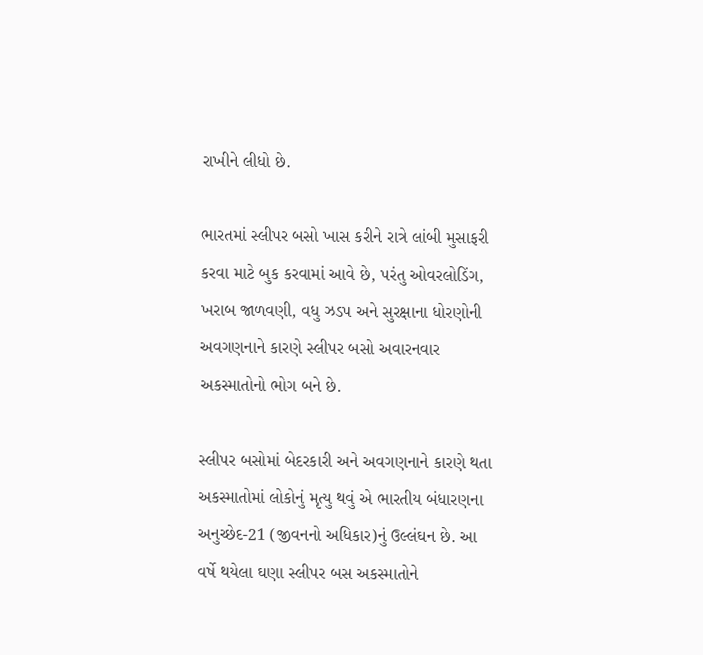રાખીને લીધો છે.

ભારતમાં સ્લીપર બસો ખાસ કરીને રાત્રે લાંબી મુસાફરી કરવા માટે બુક કરવામાં આવે છે, પરંતુ ઓવરલોડિંગ, ખરાબ જાળવણી, વધુ ઝડપ અને સુરક્ષાના ધોરણોની અવગણનાને કારણે સ્લીપર બસો અવારનવાર અકસ્માતોનો ભોગ બને છે.

સ્લીપર બસોમાં બેદરકારી અને અવગણનાને કારણે થતા અકસ્માતોમાં લોકોનું મૃત્યુ થવું એ ભારતીય બંધારણના અનુચ્છેદ-21 (જીવનનો અધિકાર)નું ઉલ્લંઘન છે. આ વર્ષે થયેલા ઘણા સ્લીપર બસ અકસ્માતોને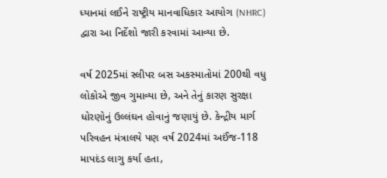ધ્યાનમાં લઈને રાષ્ટ્રીય માનવાધિકાર આયોગ (NHRC) દ્વારા આ નિર્દેશો જારી કરવામાં આવ્યા છે.

વર્ષ 2025માં સ્લીપર બસ અકસ્માતોમાં 200થી વધુ લોકોએ જીવ ગુમાવ્યા છે, અને તેનું કારણ સુરક્ષા ધોરણોનું ઉલ્લંઘન હોવાનું જણાયું છે. કેન્દ્રીય માર્ગ પરિવહન મંત્રાલયે પણ વર્ષ 2024માં અઈંજ-118 માપદંડ લાગુ કર્યા હતા,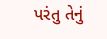પરંતુ તેનું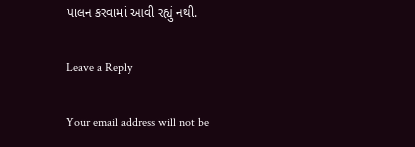પાલન કરવામાં આવી રહ્યું નથી.

Leave a Reply

Your email address will not be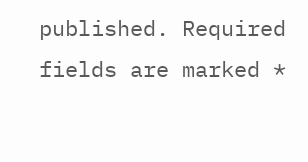published. Required fields are marked *